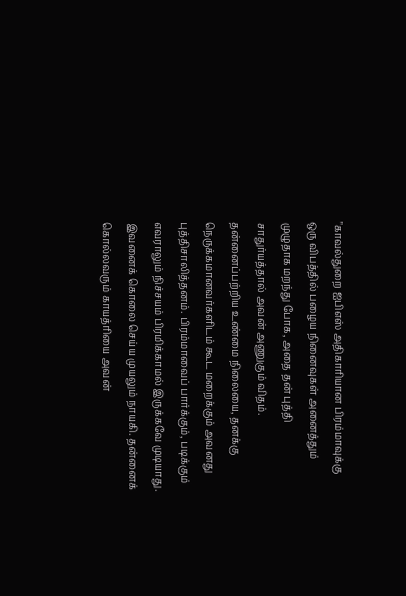"காவல்துறை ஐபிஎஸ் அதிகாரியான பிரம்மாவுக்கு ஒரு விபத்தில் பழைய நினைவுகள் அனைத்தும் முழுதாக மறந்து போக, அதை தன் புத்தி சாதுர்யத்தால் அவன் அணுகும் விதம். தன்னைப்பற்றிய உண்மை நிலையை, தனக்கு நெருக்கமானவர்களிடம் கூட மறைக்கும் அவனது
புத்திசாலித்தனம். பிரம்மாவைப் பார்க்கும், படிக்கும் எவராலும் நிச்சயம் பிரமிக்காமல் இருக்கவே முடியாது.
இவனைக் கொலை செய்ய முயலும் நாயகி. தன்னைக் கொல்லவரும் காயத்ரியை அவன்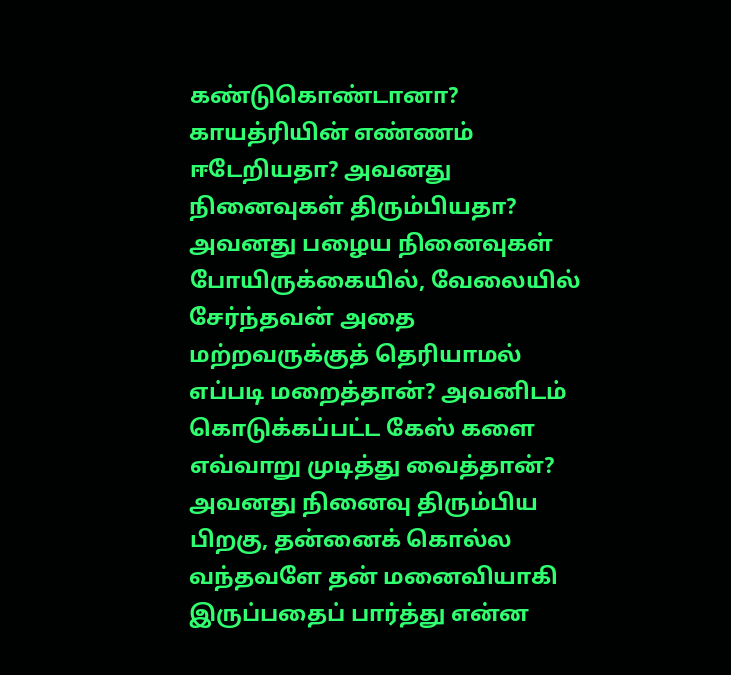கண்டுகொண்டானா? காயத்ரியின் எண்ணம் ஈடேறியதா? அவனது நினைவுகள் திரும்பியதா?
அவனது பழைய நினைவுகள் போயிருக்கையில், வேலையில் சேர்ந்தவன் அதை மற்றவருக்குத் தெரியாமல் எப்படி மறைத்தான்? அவனிடம் கொடுக்கப்பட்ட கேஸ் களை எவ்வாறு முடித்து வைத்தான்?
அவனது நினைவு திரும்பிய பிறகு, தன்னைக் கொல்ல வந்தவளே தன் மனைவியாகி இருப்பதைப் பார்த்து என்ன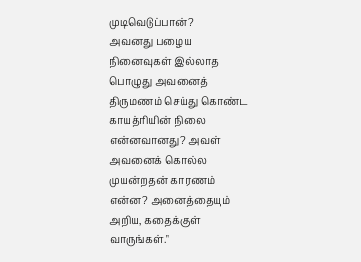முடிவெடுப்பான்?
அவனது பழைய நினைவுகள் இல்லாத பொழுது அவனைத் திருமணம் செய்து கொண்ட காயத்ரியின் நிலை என்னவானது? அவள் அவனைக் கொல்ல முயன்றதன் காரணம் என்ன? அனைத்தையும் அறிய, கதைக்குள் வாருங்கள்."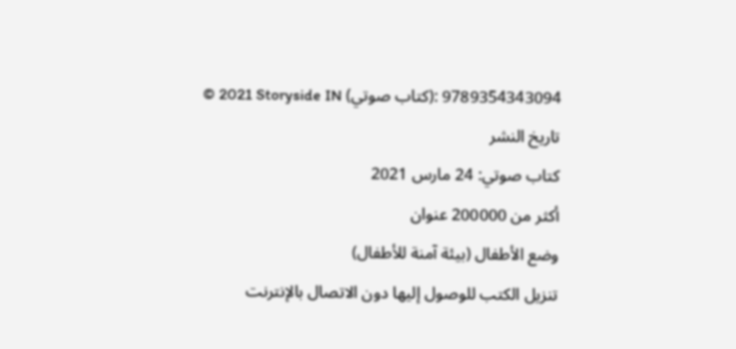© 2021 Storyside IN (كتاب صوتي): 9789354343094
تاريخ النشر
كتاب صوتي: 24 مارس 2021
أكثر من 200000 عنوان
وضع الأطفال (بيئة آمنة للأطفال)
تنزيل الكتب للوصول إليها دون الاتصال بالإنترنت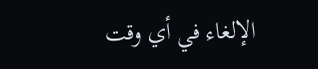الإلغاء في أي وقت